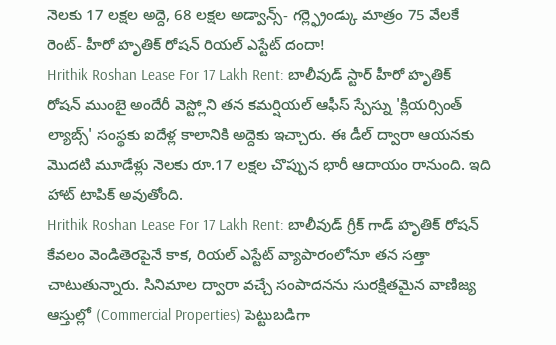నెలకు 17 లక్షల అద్దె, 68 లక్షల అడ్వాన్స్- గర్ల్ఫ్రెండ్కు మాత్రం 75 వేలకే రెంట్- హీరో హృతిక్ రోషన్ రియల్ ఎస్టేట్ దందా!
Hrithik Roshan Lease For 17 Lakh Rent: బాలీవుడ్ స్టార్ హీరో హృతిక్ రోషన్ ముంబై అందేరీ వెస్ట్లోని తన కమర్షియల్ ఆఫీస్ స్పేస్ను 'క్లియర్సింత్ ల్యాబ్స్' సంస్థకు ఐదేళ్ల కాలానికి అద్దెకు ఇచ్చారు. ఈ డీల్ ద్వారా ఆయనకు మొదటి మూడేళ్లు నెలకు రూ.17 లక్షల చొప్పున భారీ ఆదాయం రానుంది. ఇది హాట్ టాపిక్ అవుతోంది.
Hrithik Roshan Lease For 17 Lakh Rent: బాలీవుడ్ గ్రీక్ గాడ్ హృతిక్ రోషన్ కేవలం వెండితెరపైనే కాక, రియల్ ఎస్టేట్ వ్యాపారంలోనూ తన సత్తా చాటుతున్నారు. సినిమాల ద్వారా వచ్చే సంపాదనను సురక్షితమైన వాణిజ్య ఆస్తుల్లో (Commercial Properties) పెట్టుబడిగా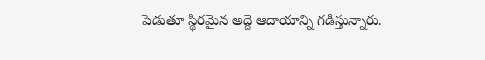పెడుతూ స్థిరమైన అద్దె ఆదాయాన్ని గడిస్తున్నారు.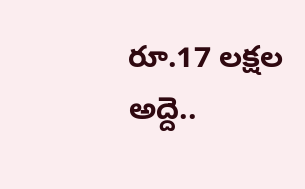రూ.17 లక్షల అద్దె..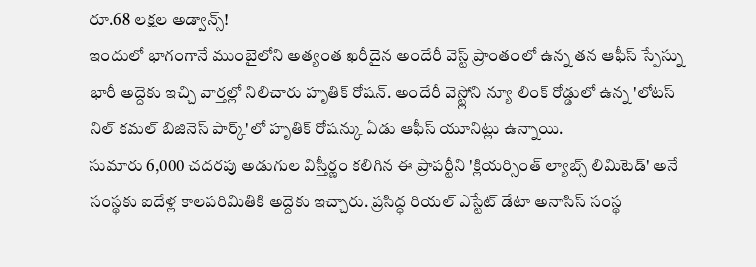రూ.68 లక్షల అడ్వాన్స్!
ఇందులో భాగంగానే ముంబైలోని అత్యంత ఖరీదైన అందేరీ వెస్ట్ ప్రాంతంలో ఉన్న తన ఆఫీస్ స్పేస్ను భారీ అద్దెకు ఇచ్చి వార్తల్లో నిలిచారు హృతిక్ రోషన్. అందేరీ వెస్ట్లోని న్యూ లింక్ రోడ్డులో ఉన్న 'లోటస్ నిల్ కమల్ బిజినెస్ పార్క్'లో హృతిక్ రోషన్కు ఏడు ఆఫీస్ యూనిట్లు ఉన్నాయి.
సుమారు 6,000 చదరపు అడుగుల విస్తీర్ణం కలిగిన ఈ ప్రాపర్టీని 'క్లియర్సింత్ ల్యాబ్స్ లిమిటెడ్' అనే సంస్థకు ఐదేళ్ల కాలపరిమితికి అద్దెకు ఇచ్చారు. ప్రసిద్ధ రియల్ ఎస్టేట్ డేటా అనాసిస్ సంస్థ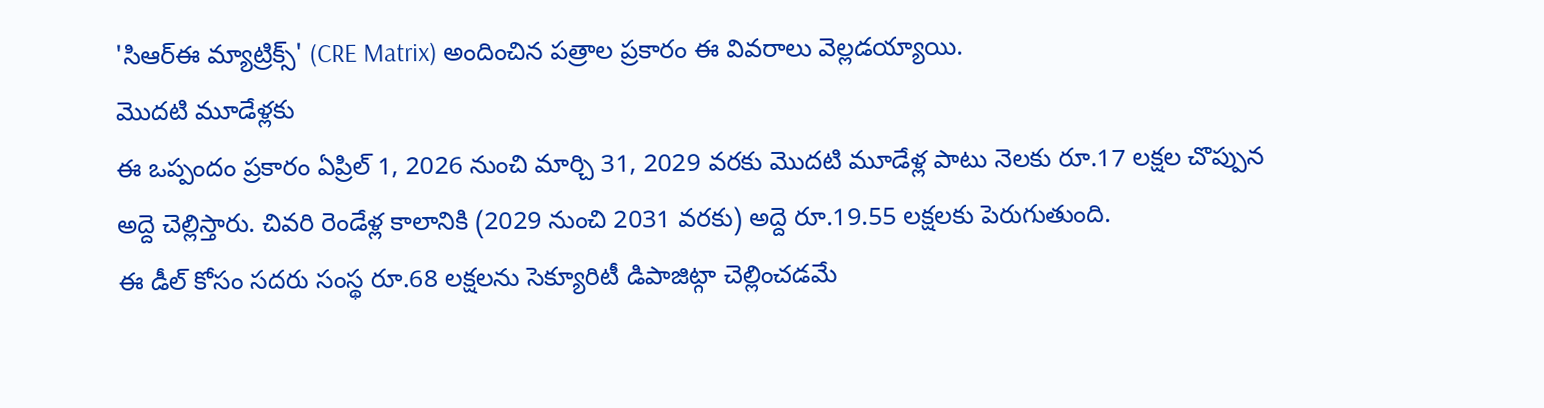'సిఆర్ఈ మ్యాట్రిక్స్' (CRE Matrix) అందించిన పత్రాల ప్రకారం ఈ వివరాలు వెల్లడయ్యాయి.
మొదటి మూడేళ్లకు
ఈ ఒప్పందం ప్రకారం ఏప్రిల్ 1, 2026 నుంచి మార్చి 31, 2029 వరకు మొదటి మూడేళ్ల పాటు నెలకు రూ.17 లక్షల చొప్పున అద్దె చెల్లిస్తారు. చివరి రెండేళ్ల కాలానికి (2029 నుంచి 2031 వరకు) అద్దె రూ.19.55 లక్షలకు పెరుగుతుంది.
ఈ డీల్ కోసం సదరు సంస్థ రూ.68 లక్షలను సెక్యూరిటీ డిపాజిట్గా చెల్లించడమే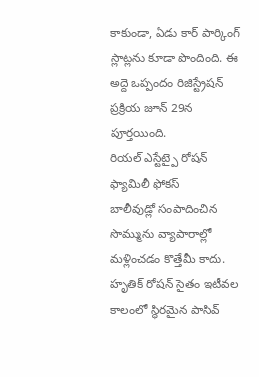కాకుండా, ఏడు కార్ పార్కింగ్ స్లాట్లను కూడా పొందింది. ఈ అద్దె ఒప్పందం రిజిస్ట్రేషన్ ప్రక్రియ జూన్ 29న పూర్తయింది.
రియల్ ఎస్టేట్పై రోషన్ ఫ్యామిలీ ఫోకస్
బాలీవుడ్లో సంపాదించిన సొమ్మును వ్యాపారాల్లో మళ్లించడం కొత్తేమీ కాదు. హృతిక్ రోషన్ సైతం ఇటీవల కాలంలో స్థిరమైన పాసివ్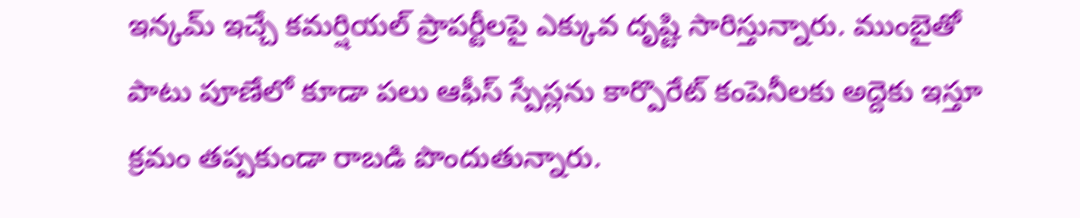ఇన్కమ్ ఇచ్చే కమర్షియల్ ప్రాపర్టీలపై ఎక్కువ దృష్టి సారిస్తున్నారు. ముంబైతో పాటు పూణేలో కూడా పలు ఆఫీస్ స్పేస్లను కార్పొరేట్ కంపెనీలకు అద్దెకు ఇస్తూ క్రమం తప్పకుండా రాబడి పొందుతున్నారు.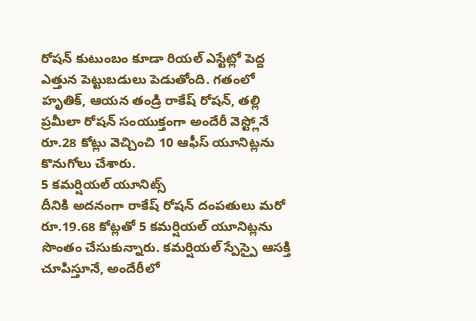రోషన్ కుటుంబం కూడా రియల్ ఎస్టేట్లో పెద్ద ఎత్తున పెట్టుబడులు పెడుతోంది. గతంలో హృతిక్, ఆయన తండ్రి రాకేష్ రోషన్, తల్లి ప్రమీలా రోషన్ సంయుక్తంగా అందేరీ వెస్ట్లోనే రూ.28 కోట్లు వెచ్చించి 10 ఆఫీస్ యూనిట్లను కొనుగోలు చేశారు.
5 కమర్షియల్ యూనిట్స్
దీనికి అదనంగా రాకేష్ రోషన్ దంపతులు మరో రూ.19.68 కోట్లతో 5 కమర్షియల్ యూనిట్లను సొంతం చేసుకున్నారు. కమర్షియల్ స్పేస్పై ఆసక్తి చూపిస్తూనే, అందేరీలో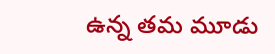ఉన్న తమ మూడు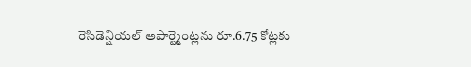రెసిడెన్షియల్ అపార్ట్మెంట్లను రూ.6.75 కోట్లకు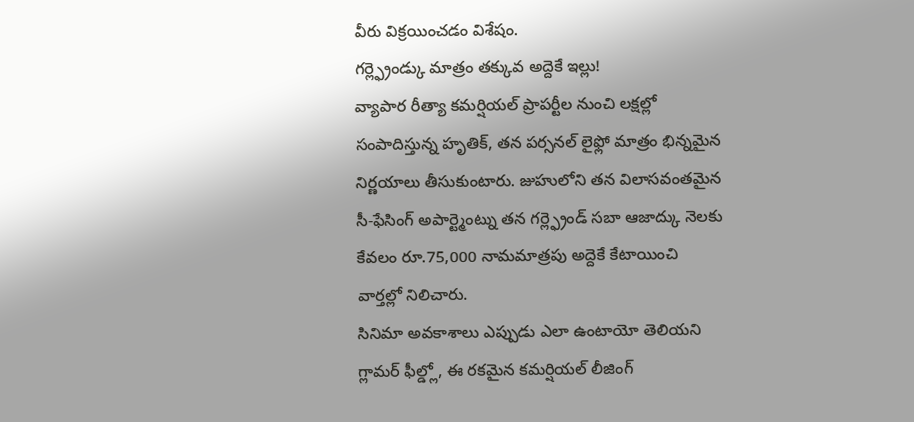వీరు విక్రయించడం విశేషం.
గర్ల్ఫ్రెండ్కు మాత్రం తక్కువ అద్దెకే ఇల్లు!
వ్యాపార రీత్యా కమర్షియల్ ప్రాపర్టీల నుంచి లక్షల్లో సంపాదిస్తున్న హృతిక్, తన పర్సనల్ లైఫ్లో మాత్రం భిన్నమైన నిర్ణయాలు తీసుకుంటారు. జుహులోని తన విలాసవంతమైన సీ-ఫేసింగ్ అపార్ట్మెంట్ను తన గర్ల్ఫ్రెండ్ సబా ఆజాద్కు నెలకు కేవలం రూ.75,000 నామమాత్రపు అద్దెకే కేటాయించి వార్తల్లో నిలిచారు.
సినిమా అవకాశాలు ఎప్పుడు ఎలా ఉంటాయో తెలియని గ్లామర్ ఫీల్డ్లో, ఈ రకమైన కమర్షియల్ లీజింగ్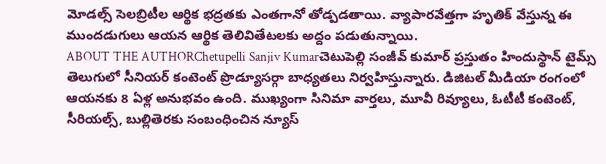మోడల్స్ సెలబ్రిటీల ఆర్థిక భద్రతకు ఎంతగానో తోడ్పడతాయి. వ్యాపారవేత్తగా హృతిక్ వేస్తున్న ఈ ముందడుగులు ఆయన ఆర్థిక తెలివితేటలకు అద్దం పడుతున్నాయి.
ABOUT THE AUTHORChetupelli Sanjiv Kumarచెటుపెల్లి సంజీవ్ కుమార్ ప్రస్తుతం హిందుస్థాన్ టైమ్స్ తెలుగులో సీనియర్ కంటెంట్ ప్రొడ్యూసర్గా బాధ్యతలు నిర్వహిస్తున్నారు. డిజిటల్ మీడియా రంగంలో ఆయనకు 8 ఏళ్ల అనుభవం ఉంది. ముఖ్యంగా సినిమా వార్తలు, మూవీ రివ్యూలు, ఓటీటీ కంటెంట్, సీరియల్స్, బుల్లితెరకు సంబంధించిన న్యూస్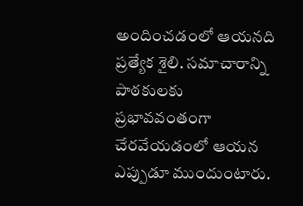అందించడంలో ఆయనది ప్రత్యేక శైలి. సమాచారాన్ని పాఠకులకు ప్రభావవంతంగా చేరవేయడంలో ఆయన ఎప్పుడూ ముందుంటారు.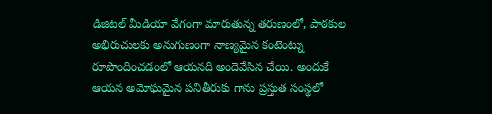డిజిటల్ మీడియా వేగంగా మారుతున్న తరుణంలో, పాఠకుల అభిరుచులకు అనుగుణంగా నాణ్యమైన కంటెంట్ను రూపొందించడంలో ఆయనది అందెవేసిన చేయి. అందుకే ఆయన అమోఘమైన పనితీరుకు గాను ప్రస్తుత సంస్థలో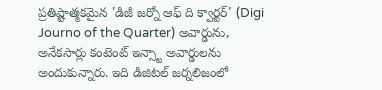ప్రతిష్టాత్మకమైన 'డిజీ జర్నో ఆఫ్ ది క్వార్టర్' (Digi Journo of the Quarter) అవార్డును, అనేకసార్లు కంటెంట్ ఇన్స్టా అవార్డులను అందుకున్నారు. ఇది డిజిటల్ జర్నలిజంలో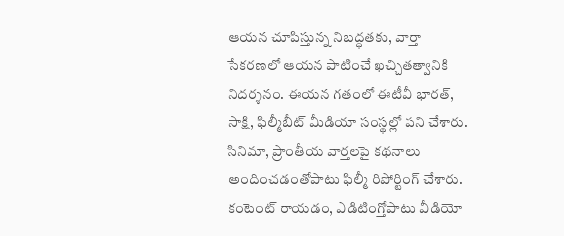ఆయన చూపిస్తున్న నిబద్ధతకు, వార్తా సేకరణలో ఆయన పాటించే ఖచ్చితత్వానికి నిదర్శనం. ఈయన గతంలో ఈటీవీ భారత్, సాక్షి, ఫిల్మీబీట్ మీడియా సంస్థల్లో పని చేశారు. సినిమా, ప్రాంతీయ వార్తలపై కథనాలు అందించడంతోపాటు ఫిల్మీ రిపోర్టింగ్ చేశారు. కంటెంట్ రాయడం, ఎడిటింగ్తోపాటు వీడియో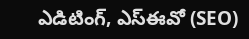ఎడిటింగ్, ఎస్ఈవో (SEO)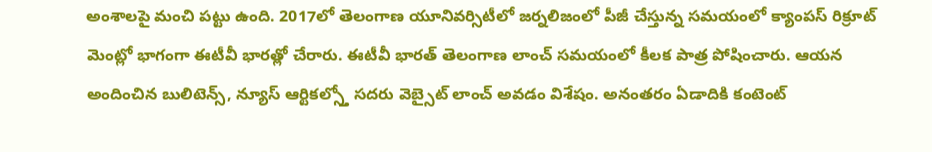అంశాలపై మంచి పట్టు ఉంది. 2017లో తెలంగాణ యూనివర్సిటీలో జర్నలిజంలో పీజీ చేస్తున్న సమయంలో క్యాంపస్ రిక్రూట్ మెంట్లో భాగంగా ఈటీవీ భారత్లో చేరారు. ఈటీవీ భారత్ తెలంగాణ లాంచ్ సమయంలో కీలక పాత్ర పోషించారు. ఆయన అందించిన బులిటెన్స్, న్యూస్ ఆర్టికల్స్తో సదరు వెబ్సైట్ లాంచ్ అవడం విశేషం. అనంతరం ఏడాదికి కంటెంట్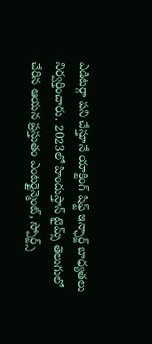ఎడిటర్గా పని చేస్తూనే యాక్టింగ్ షిఫ్ట్ ఇన్ఛార్జ్ బాధ్యతలు నిర్వర్తించారు. 2023లో హిందుస్తాన్ టైమ్స్ తెలుగులో చేరిన ఆయన ప్రస్తుతం ఎంటర్టైన్మెంట్, స్పోర్ట్స్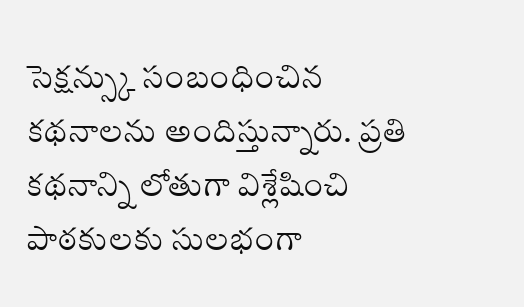సెక్షన్స్కు సంబంధించిన కథనాలను అందిస్తున్నారు. ప్రతి కథనాన్ని లోతుగా విశ్లేషించి పాఠకులకు సులభంగా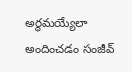అర్థమయ్యేలా అందించడం సంజీవ్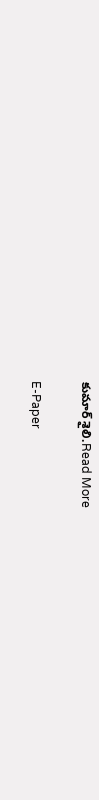కుమార్ శైలి.Read More

E-Paper